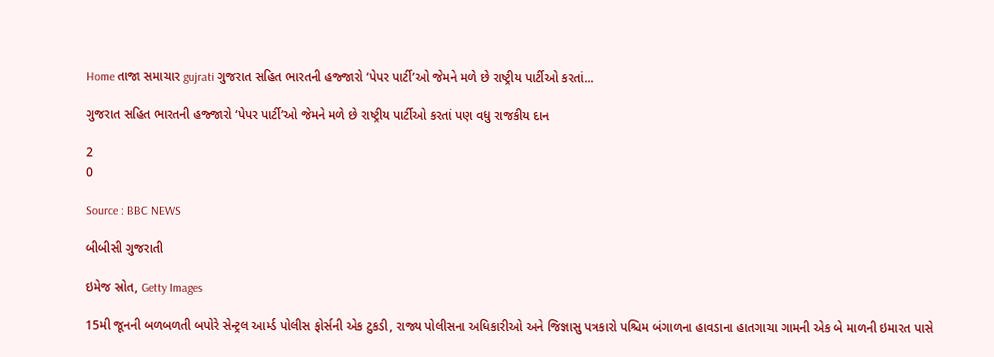Home તાજા સમાચાર gujrati ગુજરાત સહિત ભારતની હજ્જારો ‘પેપર પાર્ટી’ઓ જેમને મળે છે રાષ્ટ્રીય પાર્ટીઓ કરતાં...

ગુજરાત સહિત ભારતની હજ્જારો ‘પેપર પાર્ટી’ઓ જેમને મળે છે રાષ્ટ્રીય પાર્ટીઓ કરતાં પણ વધુ રાજકીય દાન

2
0

Source : BBC NEWS

બીબીસી ગુજરાતી

ઇમેજ સ્રોત, Getty Images

15મી જૂનની બળબળતી બપોરે સેન્ટ્રલ આર્મ્ડ પોલીસ ફોર્સની એક ટુકડી, રાજ્ય પોલીસના અધિકારીઓ અને જિજ્ઞાસુ પત્રકારો પશ્ચિમ બંગાળના હાવડાના હાતગાચા ગામની એક બે માળની ઇમારત પાસે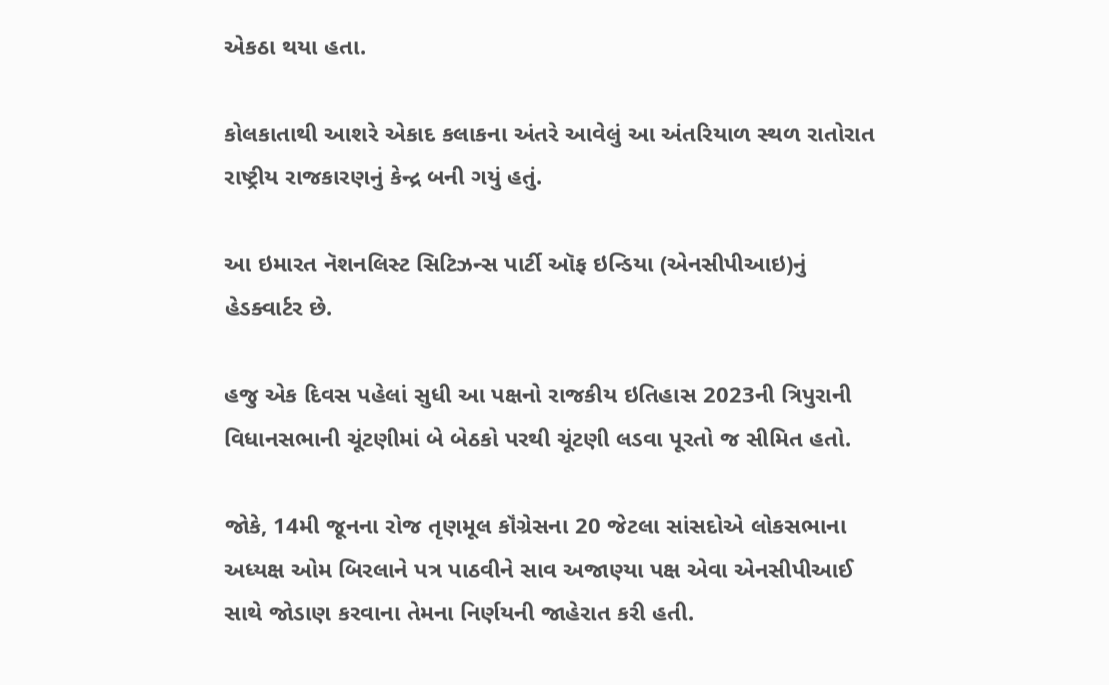એકઠા થયા હતા.

કોલકાતાથી આશરે એકાદ કલાકના અંતરે આવેલું આ અંતરિયાળ સ્થળ રાતોરાત રાષ્ટ્રીય રાજકારણનું કેન્દ્ર બની ગયું હતું.

આ ઇમારત નૅશનલિસ્ટ સિટિઝન્સ પાર્ટી ઑફ ઇન્ડિયા (એનસીપીઆઇ)નું હેડક્વાર્ટર છે.

હજુ એક દિવસ પહેલાં સુધી આ પક્ષનો રાજકીય ઇતિહાસ 2023ની ત્રિપુરાની વિધાનસભાની ચૂંટણીમાં બે બેઠકો પરથી ચૂંટણી લડવા પૂરતો જ સીમિત હતો.

જોકે, 14મી જૂનના રોજ તૃણમૂલ કૉંગ્રેસના 20 જેટલા સાંસદોએ લોકસભાના અધ્યક્ષ ઓમ બિરલાને પત્ર પાઠવીને સાવ અજાણ્યા પક્ષ એવા એનસીપીઆઈ સાથે જોડાણ કરવાના તેમના નિર્ણયની જાહેરાત કરી હતી.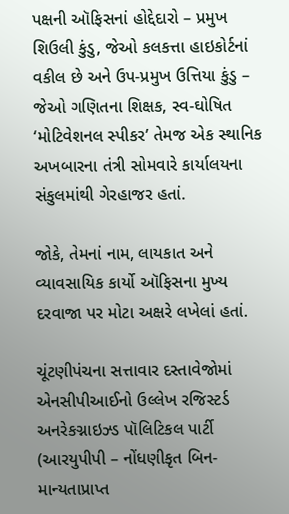પક્ષની ઑફિસનાં હોદ્દેદારો – પ્રમુખ શિઉલી કુંડુ, જેઓ કલકત્તા હાઇકોર્ટનાં વકીલ છે અને ઉપ-પ્રમુખ ઉત્તિયા કુંડુ – જેઓ ગણિતના શિક્ષક, સ્વ-ઘોષિત ‘મોટિવેશનલ સ્પીકર’ તેમજ એક સ્થાનિક અખબારના તંત્રી સોમવારે કાર્યાલયના સંકુલમાંથી ગેરહાજર હતાં.

જોકે, તેમનાં નામ, લાયકાત અને વ્યાવસાયિક કાર્યો ઑફિસના મુખ્ય દરવાજા પર મોટા અક્ષરે લખેલાં હતાં.

ચૂંટણીપંચના સત્તાવાર દસ્તાવેજોમાં એનસીપીઆઈનો ઉલ્લેખ રજિસ્ટર્ડ અનરેકગ્નાઇઝ્ડ પૉલિટિકલ પાર્ટી (આરયુપીપી – નોંધણીકૃત બિન-માન્યતાપ્રાપ્ત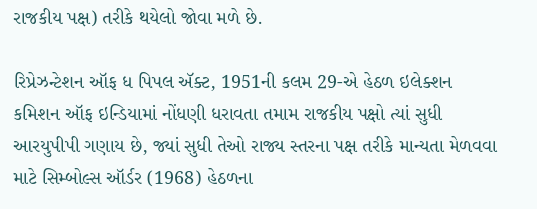રાજકીય પક્ષ) તરીકે થયેલો જોવા મળે છે.

રિપ્રેઝન્ટેશન ઑફ ધ પિપલ ઍક્ટ, 1951ની કલમ 29-એ હેઠળ ઇલેક્શન કમિશન ઑફ ઇન્ડિયામાં નોંધણી ધરાવતા તમામ રાજકીય પક્ષો ત્યાં સુધી આરયુપીપી ગણાય છે, જ્યાં સુધી તેઓ રાજ્ય સ્તરના પક્ષ તરીકે માન્યતા મેળવવા માટે સિમ્બોલ્સ ઑર્ડર (1968) હેઠળના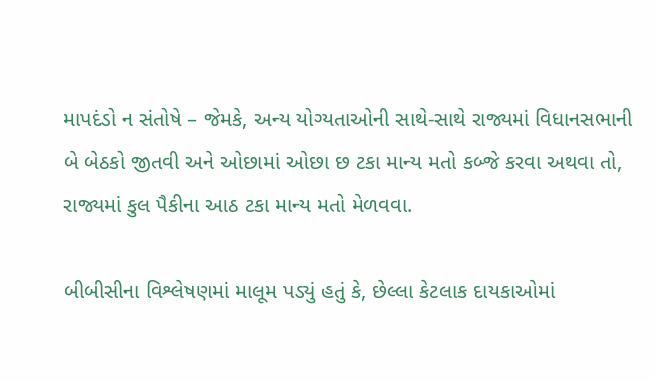માપદંડો ન સંતોષે – જેમકે, અન્ય યોગ્યતાઓની સાથે-સાથે રાજ્યમાં વિધાનસભાની બે બેઠકો જીતવી અને ઓછામાં ઓછા છ ટકા માન્ય મતો કબ્જે કરવા અથવા તો, રાજ્યમાં કુલ પૈકીના આઠ ટકા માન્ય મતો મેળવવા.

બીબીસીના વિશ્લેષણમાં માલૂમ પડ્યું હતું કે, છેલ્લા કેટલાક દાયકાઓમાં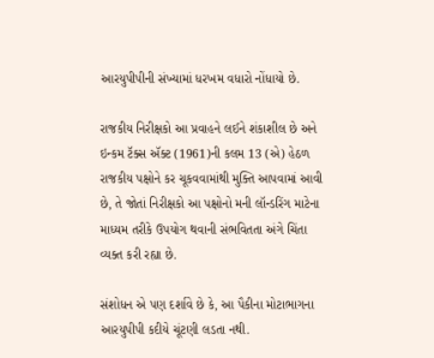આરયુપીપીની સંખ્યામાં ધરખમ વધારો નોંધાયો છે.

રાજકીય નિરીક્ષકો આ પ્રવાહને લઈને શંકાશીલ છે અને ઇન્કમ ટૅક્સ ઍક્ટ (1961)ની કલમ 13 (એ) હેઠળ રાજકીય પક્ષોને કર ચૂકવવામાંથી મુક્તિ આપવામાં આવી છે, તે જોતાં નિરીક્ષકો આ પક્ષોનો મની લૉન્ડરિંગ માટેના માધ્યમ તરીકે ઉપયોગ થવાની સંભવિતતા અંગે ચિંતા વ્યક્ત કરી રહ્યા છે.

સંશોધન એ પણ દર્શાવે છે કે, આ પૈકીના મોટાભાગના આરયુપીપી કદીયે ચૂંટણી લડતા નથી.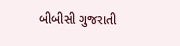બીબીસી ગુજરાતી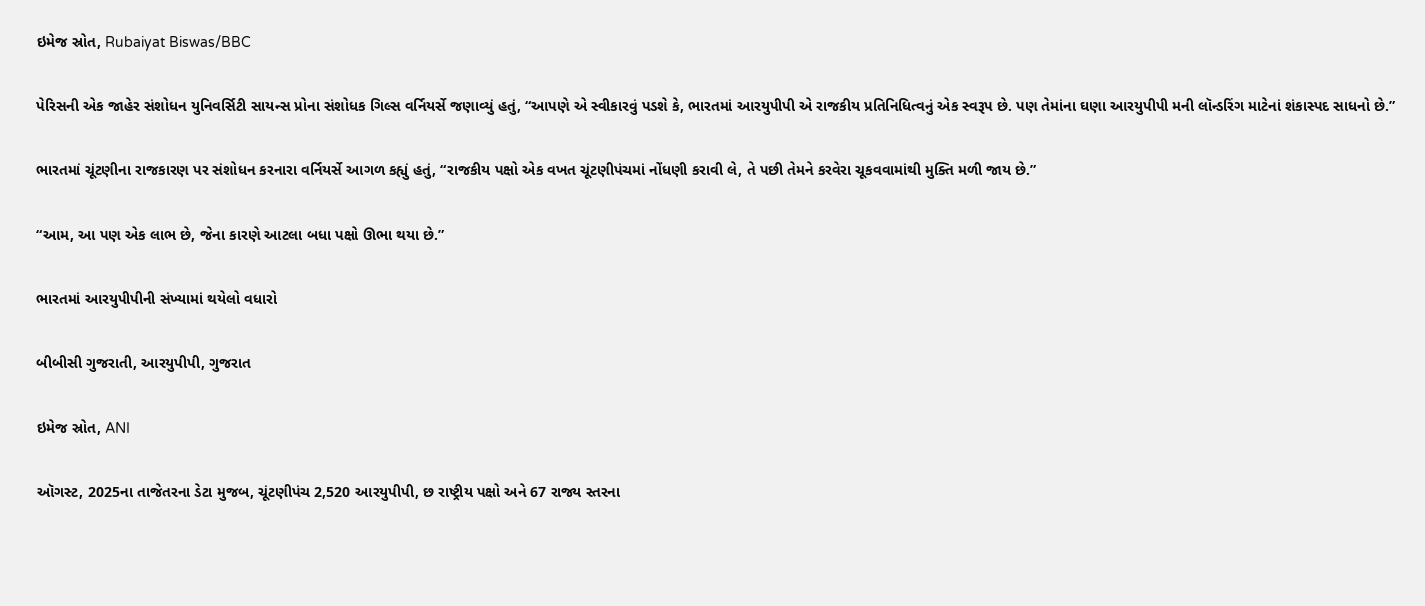ઇમેજ સ્રોત, Rubaiyat Biswas/BBC

પેરિસની એક જાહેર સંશોધન યુનિવર્સિટી સાયન્સ પ્રોના સંશોધક ગિલ્સ વર્નિયર્સે જણાવ્યું હતું, “આપણે એ સ્વીકારવું પડશે કે, ભારતમાં આરયુપીપી એ રાજકીય પ્રતિનિધિત્વનું એક સ્વરૂપ છે. પણ તેમાંના ઘણા આરયુપીપી મની લૉન્ડરિંગ માટેનાં શંકાસ્પદ સાધનો છે.”

ભારતમાં ચૂંટણીના રાજકારણ પર સંશોધન કરનારા વર્નિયર્સે આગળ કહ્યું હતું, “રાજકીય પક્ષો એક વખત ચૂંટણીપંચમાં નોંધણી કરાવી લે, તે પછી તેમને કરવેરા ચૂકવવામાંથી મુક્તિ મળી જાય છે.”

“આમ, આ પણ એક લાભ છે, જેના કારણે આટલા બધા પક્ષો ઊભા થયા છે.”

ભારતમાં આરયુપીપીની સંખ્યામાં થયેલો વધારો

બીબીસી ગુજરાતી, આરયુપીપી, ગુજરાત

ઇમેજ સ્રોત, ANI

ઑગસ્ટ, 2025ના તાજેતરના ડેટા મુજબ, ચૂંટણીપંચ 2,520 આરયુપીપી, છ રાષ્ટ્રીય પક્ષો અને 67 રાજ્ય સ્તરના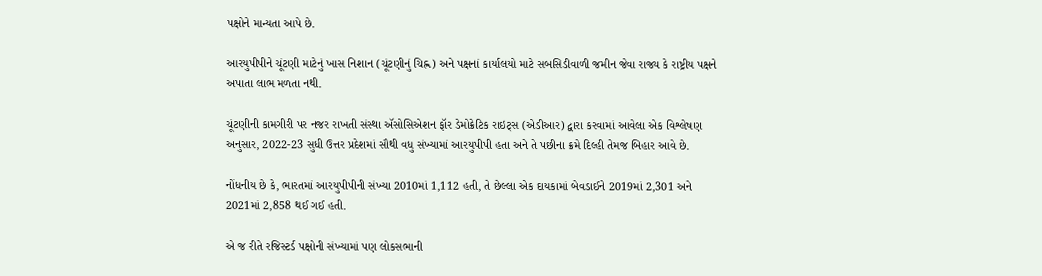પક્ષોને માન્યતા આપે છે.

આરયુપીપીને ચૂંટણી માટેનું ખાસ નિશાન (ચૂંટણીનું ચિહ્ન) અને પક્ષનાં કાર્યાલયો માટે સબસિડીવાળી જમીન જેવા રાજ્ય કે રાષ્ટ્રીય પક્ષને અપાતા લાભ મળતા નથી.

ચૂંટણીની કામગીરી પર નજર રાખતી સંસ્થા ઍસોસિએશન ફૉર ડેમોક્રેટિક રાઇટ્સ (એડીઆર) દ્વારા કરવામાં આવેલા એક વિશ્લેષણ અનુસાર, 2022-23 સુધી ઉત્તર પ્રદેશમાં સૌથી વધુ સંખ્યામાં આરયુપીપી હતા અને તે પછીના ક્રમે દિલ્હી તેમજ બિહાર આવે છે.

નોંધનીય છે કે, ભારતમાં આરયુપીપીની સંખ્યા 2010માં 1,112 હતી, તે છેલ્લા એક દાયકામાં બેવડાઈને 2019માં 2,301 અને 2021માં 2,858 થઈ ગઈ હતી.

એ જ રીતે રજિસ્ટર્ડ પક્ષોની સંખ્યામાં પણ લોકસભાની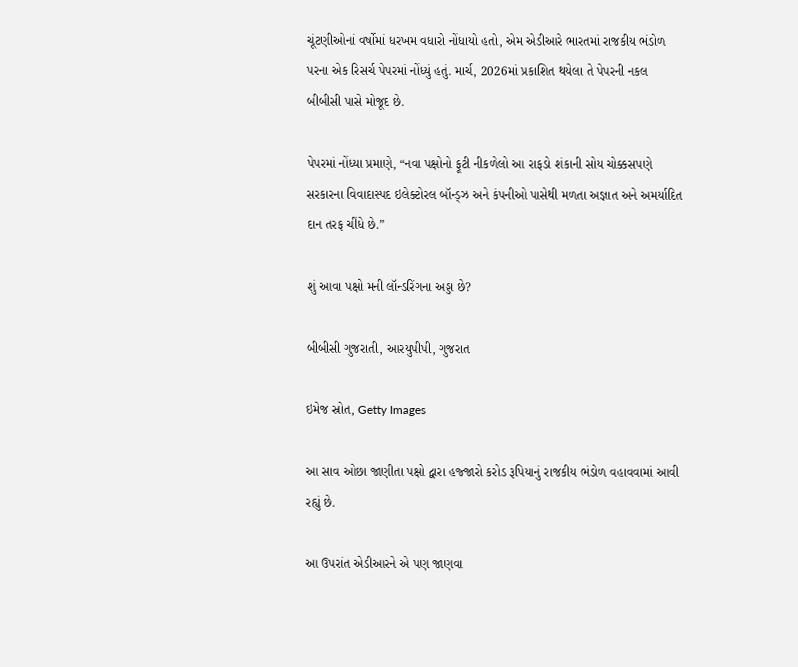ચૂંટણીઓનાં વર્ષોમાં ધરખમ વધારો નોંધાયો હતો, એમ એડીઆરે ભારતમાં રાજકીય ભંડોળ પરના એક રિસર્ચ પેપરમાં નોંધ્યું હતું. માર્ચ, 2026માં પ્રકાશિત થયેલા તે પેપરની નકલ બીબીસી પાસે મોજૂદ છે.

પેપરમાં નોંધ્યા પ્રમાણે, “નવા પક્ષોનો ફૂટી નીકળેલો આ રાફડો શંકાની સોય ચોક્કસપણે સરકારના વિવાદાસ્પદ ઇલેક્ટોરલ બૉન્ડ્ઝ અને કંપનીઓ પાસેથી મળતા અજ્ઞાત અને અમર્યાદિત દાન તરફ ચીંધે છે.”

શું આવા પક્ષો મની લૉન્ડરિંગના અડ્ડા છે?

બીબીસી ગુજરાતી, આરયુપીપી, ગુજરાત

ઇમેજ સ્રોત, Getty Images

આ સાવ ઓછા જાણીતા પક્ષો દ્વારા હજ્જારો કરોડ રૂપિયાનું રાજકીય ભંડોળ વહાવવામાં આવી રહ્યું છે.

આ ઉપરાંત એડીઆરને એ પણ જાણવા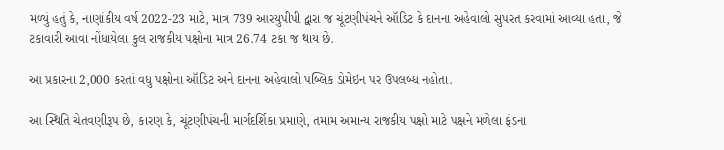મળ્યું હતું કે, નાણાંકીય વર્ષ 2022-23 માટે, માત્ર 739 આરયુપીપી દ્વારા જ ચૂંટણીપંચને ઑડિટ કે દાનના અહેવાલો સુપરત કરવામાં આવ્યા હતા, જે ટકાવારી આવા નોંધાયેલા કુલ રાજકીય પક્ષોના માત્ર 26.74 ટકા જ થાય છે.

આ પ્રકારના 2,000 કરતાં વધુ પક્ષોના ઑડિટ અને દાનના અહેવાલો પબ્લિક ડોમેઇન પર ઉપલબ્ધ નહોતા.

આ સ્થિતિ ચેતવણીરૂપ છે, કારણ કે, ચૂંટણીપંચની માર્ગદર્શિકા પ્રમાણે, તમામ અમાન્ય રાજકીય પક્ષો માટે પક્ષને મળેલા ફંડના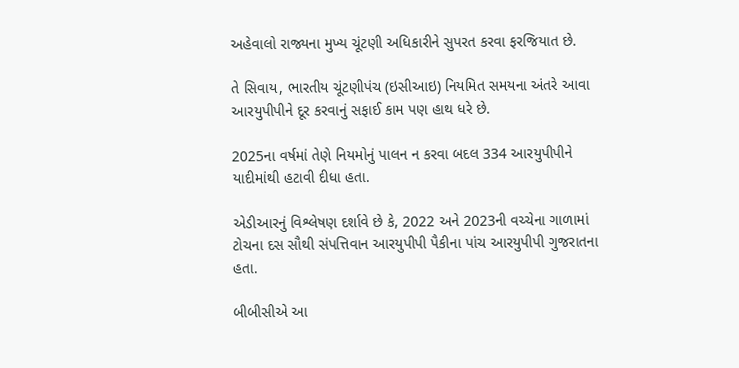અહેવાલો રાજ્યના મુખ્ય ચૂંટણી અધિકારીને સુપરત કરવા ફરજિયાત છે.

તે સિવાય, ભારતીય ચૂંટણીપંચ (ઇસીઆઇ) નિયમિત સમયના અંતરે આવા આરયુપીપીને દૂર કરવાનું સફાઈ કામ પણ હાથ ધરે છે.

2025ના વર્ષમાં તેણે નિયમોનું પાલન ન કરવા બદલ 334 આરયુપીપીને યાદીમાંથી હટાવી દીધા હતા.

એડીઆરનું વિશ્લેષણ દર્શાવે છે કે, 2022 અને 2023ની વચ્ચેના ગાળામાં ટોચના દસ સૌથી સંપત્તિવાન આરયુપીપી પૈકીના પાંચ આરયુપીપી ગુજરાતના હતા.

બીબીસીએ આ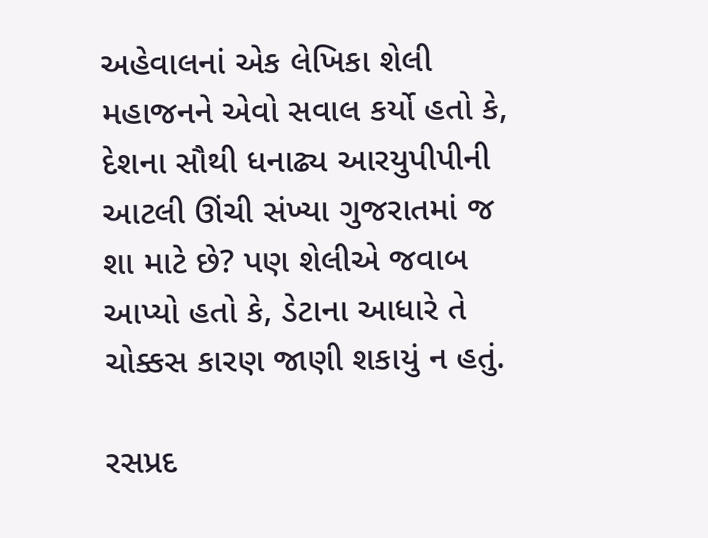અહેવાલનાં એક લેખિકા શેલી મહાજનને એવો સવાલ કર્યો હતો કે, દેશના સૌથી ધનાઢ્ય આરયુપીપીની આટલી ઊંચી સંખ્યા ગુજરાતમાં જ શા માટે છે? પણ શેલીએ જવાબ આપ્યો હતો કે, ડેટાના આધારે તે ચોક્કસ કારણ જાણી શકાયું ન હતું.

રસપ્રદ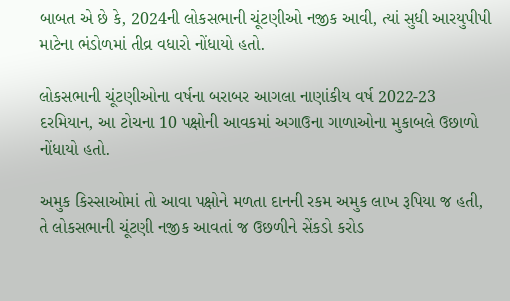બાબત એ છે કે, 2024ની લોકસભાની ચૂંટણીઓ નજીક આવી, ત્યાં સુધી આરયુપીપી માટેના ભંડોળમાં તીવ્ર વધારો નોંધાયો હતો.

લોકસભાની ચૂંટણીઓના વર્ષના બરાબર આગલા નાણાંકીય વર્ષ 2022-23 દરમિયાન, આ ટોચના 10 પક્ષોની આવકમાં અગાઉના ગાળાઓના મુકાબલે ઉછાળો નોંધાયો હતો.

અમુક કિસ્સાઓમાં તો આવા પક્ષોને મળતા દાનની રકમ અમુક લાખ રૂપિયા જ હતી, તે લોકસભાની ચૂંટણી નજીક આવતાં જ ઉછળીને સેંકડો કરોડ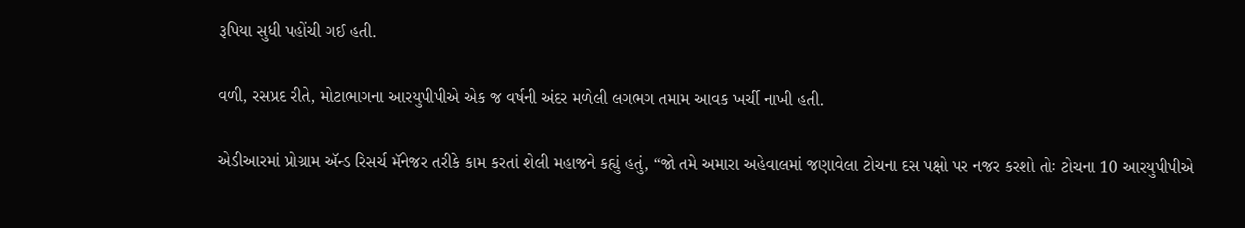રૂપિયા સુધી પહોંચી ગઈ હતી.

વળી, રસપ્રદ રીતે, મોટાભાગના આરયુપીપીએ એક જ વર્ષની અંદર મળેલી લગભગ તમામ આવક ખર્ચી નાખી હતી.

એડીઆરમાં પ્રોગ્રામ ઍન્ડ રિસર્ચ મૅનેજર તરીકે કામ કરતાં શેલી મહાજને કહ્યું હતું, “જો તમે અમારા અહેવાલમાં જણાવેલા ટોચના દસ પક્ષો પર નજર કરશો તોઃ ટોચના 10 આરયુપીપીએ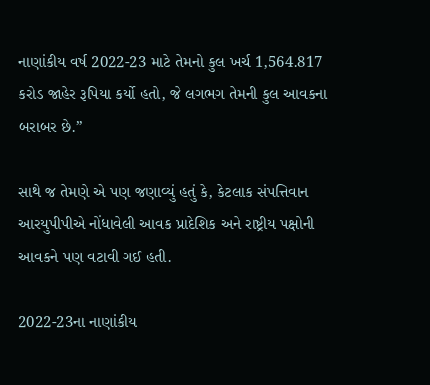નાણાંકીય વર્ષ 2022-23 માટે તેમનો કુલ ખર્ચ 1,564.817 કરોડ જાહેર રૂપિયા કર્યો હતો, જે લગભગ તેમની કુલ આવકના બરાબર છે.”

સાથે જ તેમણે એ પણ જણાવ્યું હતું કે, કેટલાક સંપત્તિવાન આરયુપીપીએ નોંધાવેલી આવક પ્રાદેશિક અને રાષ્ટ્રીય પક્ષોની આવકને પણ વટાવી ગઈ હતી.

2022-23ના નાણાંકીય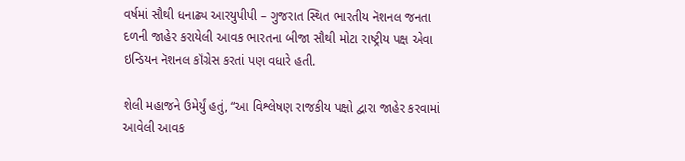વર્ષમાં સૌથી ધનાઢ્ય આરયુપીપી – ગુજરાત સ્થિત ભારતીય નૅશનલ જનતા દળની જાહેર કરાયેલી આવક ભારતના બીજા સૌથી મોટા રાષ્ટ્રીય પક્ષ એવા ઇન્ડિયન નૅશનલ કૉંગ્રેસ કરતાં પણ વધારે હતી.

શેલી મહાજને ઉમેર્યું હતું, “આ વિશ્લેષણ રાજકીય પક્ષો દ્વારા જાહેર કરવામાં આવેલી આવક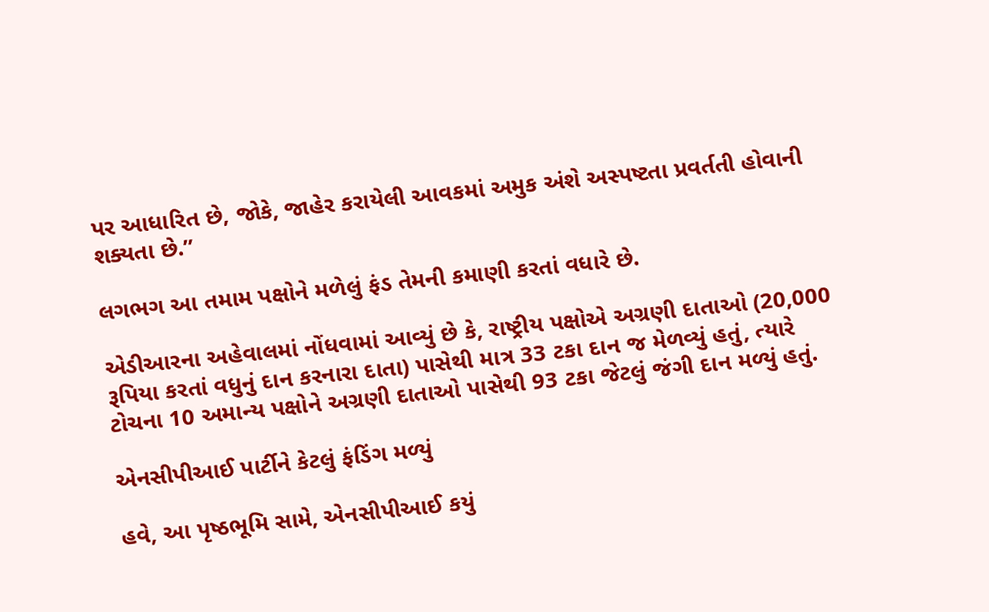પર આધારિત છે, જોકે, જાહેર કરાયેલી આવકમાં અમુક અંશે અસ્પષ્ટતા પ્રવર્તતી હોવાની શક્યતા છે.”

લગભગ આ તમામ પક્ષોને મળેલું ફંડ તેમની કમાણી કરતાં વધારે છે.

એડીઆરના અહેવાલમાં નોંધવામાં આવ્યું છે કે, રાષ્ટ્રીય પક્ષોએ અગ્રણી દાતાઓ (20,000 રૂપિયા કરતાં વધુનું દાન કરનારા દાતા) પાસેથી માત્ર 33 ટકા દાન જ મેળવ્યું હતું, ત્યારે ટોચના 10 અમાન્ય પક્ષોને અગ્રણી દાતાઓ પાસેથી 93 ટકા જેટલું જંગી દાન મળ્યું હતું.

એનસીપીઆઈ પાર્ટીને કેટલું ફંડિંગ મળ્યું

હવે, આ પૃષ્ઠભૂમિ સામે, એનસીપીઆઈ કયું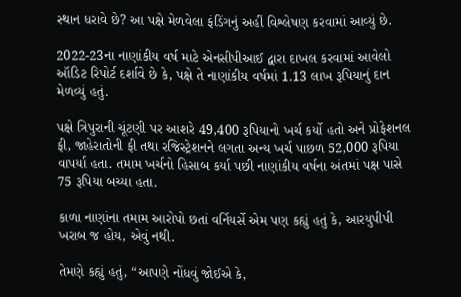સ્થાન ધરાવે છે? આ પક્ષે મેળવેલા ફંડિંગનું અહીં વિશ્લેષણ કરવામાં આવ્યું છે.

2022-23ના નાણાંકીય વર્ષ માટે એનસીપીઆઈ દ્વારા દાખલ કરવામાં આવેલો ઑડિટ રિપોર્ટ દર્શાવે છે કે, પક્ષે તે નાણાંકીય વર્ષમાં 1.13 લાખ રૂપિયાનું દાન મેળવ્યું હતું.

પક્ષે ત્રિપુરાની ચૂંટણી પર આશરે 49,400 રૂપિયાનો ખર્ચ કર્યો હતો અને પ્રોફેશનલ ફી, જાહેરાતોની ફી તથા રજિસ્ટ્રેશનને લગતા અન્ય ખર્ચ પાછળ 52,000 રૂપિયા વાપર્યા હતા. તમામ ખર્ચનો હિસાબ કર્યા પછી નાણાંકીય વર્ષના અંતમાં પક્ષ પાસે 75 રૂપિયા બચ્યા હતા.

કાળા નાણાંના તમામ આરોપો છતાં વર્નિયર્સે એમ પણ કહ્યું હતું કે, આરયુપીપી ખરાબ જ હોય, એવું નથી.

તેમણે કહ્યું હતું, “આપણે નોંધવું જોઈએ કે,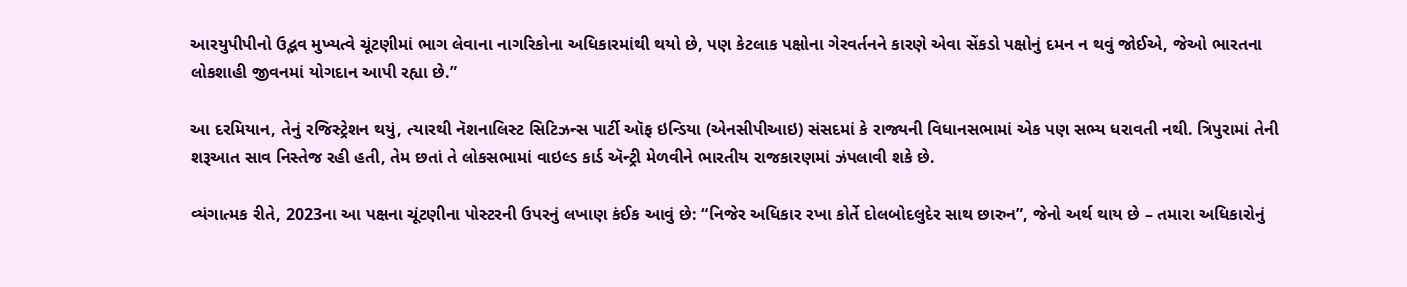આરયુપીપીનો ઉદ્ભવ મુખ્યત્વે ચૂંટણીમાં ભાગ લેવાના નાગરિકોના અધિકારમાંથી થયો છે, પણ કેટલાક પક્ષોના ગેરવર્તનને કારણે એવા સેંકડો પક્ષોનું દમન ન થવું જોઈએ, જેઓ ભારતના લોકશાહી જીવનમાં યોગદાન આપી રહ્યા છે.”

આ દરમિયાન, તેનું રજિસ્ટ્રેશન થયું, ત્યારથી નૅશનાલિસ્ટ સિટિઝન્સ પાર્ટી ઑફ ઇન્ડિયા (એનસીપીઆઇ) સંસદમાં કે રાજ્યની વિધાનસભામાં એક પણ સભ્ય ધરાવતી નથી. ત્રિપુરામાં તેની શરૂઆત સાવ નિસ્તેજ રહી હતી, તેમ છતાં તે લોકસભામાં વાઇલ્ડ કાર્ડ ઍન્ટ્રી મેળવીને ભારતીય રાજકારણમાં ઝંપલાવી શકે છે.

વ્યંગાત્મક રીતે, 2023ના આ પક્ષના ચૂંટણીના પોસ્ટરની ઉપરનું લખાણ કંઈક આવું છે: “નિજેર અધિકાર રખા કોર્તે દોલબોદલુદેર સાથ છારુન”, જેનો અર્થ થાય છે – તમારા અધિકારોનું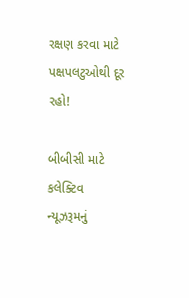રક્ષણ કરવા માટે પક્ષપલટુઓથી દૂર રહો!

બીબીસી માટે કલેક્ટિવ ન્યૂઝરૂમનું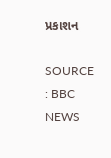પ્રકાશન

SOURCE : BBC NEWS